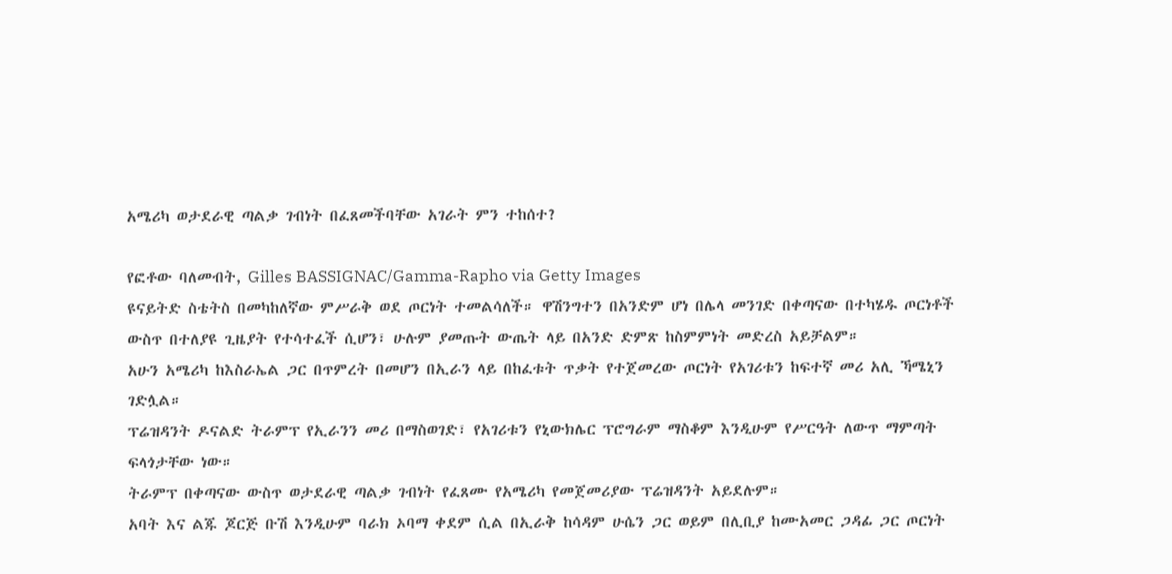አሜሪካ ወታደራዊ ጣልቃ ገብነት በፈጸመችባቸው አገራት ምን ተከሰተ?

የፎቶው ባለመብት, Gilles BASSIGNAC/Gamma-Rapho via Getty Images
ዩናይትድ ስቴትስ በመካከለኛው ምሥራቅ ወደ ጦርነት ተመልሳለች። ዋሽንግተን በአንድም ሆነ በሌላ መንገድ በቀጣናው በተካሄዱ ጦርነቶች ውስጥ በተለያዩ ጊዜያት የተሳተፈች ሲሆን፣ ሁሉም ያመጡት ውጤት ላይ በአንድ ድምጽ ከስምምነት መድረስ አይቻልም።
አሁን አሜሪካ ከእስራኤል ጋር በጥምረት በመሆን በኢራን ላይ በከፈቱት ጥቃት የተጀመረው ጦርነት የአገሪቱን ከፍተኛ መሪ አሊ ኻሜኒን ገድሏል።
ፕሬዝዳንት ዶናልድ ትራምፕ የኢራንን መሪ በማስወገድ፣ የአገሪቱን የኒውክሌር ፕሮግራም ማስቆም እንዲሁም የሥርዓት ለውጥ ማምጣት ፍላጎታቸው ነው።
ትራምፕ በቀጣናው ውስጥ ወታደራዊ ጣልቃ ገብነት የፈጸሙ የአሜሪካ የመጀመሪያው ፕሬዝዳንት አይደሉም።
አባት እና ልጁ ጆርጅ ቡሽ እንዲሁም ባራክ ኦባማ ቀደም ሲል በኢራቅ ከሳዳም ሁሴን ጋር ወይም በሊቢያ ከሙአመር ጋዳፊ ጋር ጦርነት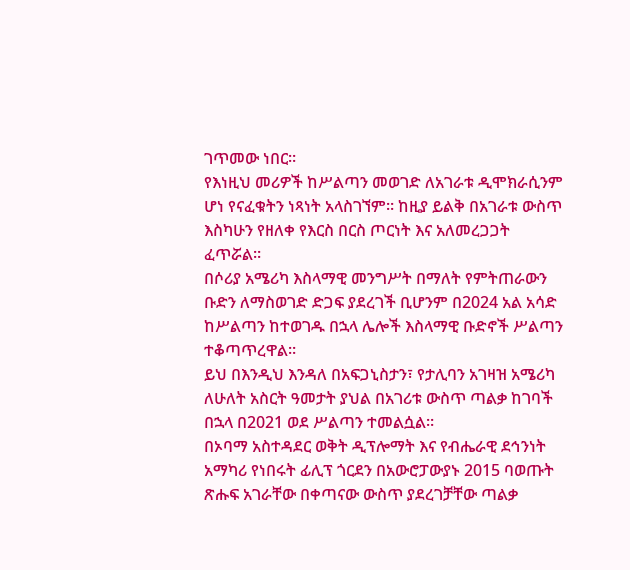ገጥመው ነበር።
የእነዚህ መሪዎች ከሥልጣን መወገድ ለአገራቱ ዲሞክራሲንም ሆነ የናፈቁትን ነጻነት አላስገኘም። ከዚያ ይልቅ በአገራቱ ውስጥ እስካሁን የዘለቀ የእርስ በርስ ጦርነት እና አለመረጋጋት ፈጥሯል።
በሶሪያ አሜሪካ እስላማዊ መንግሥት በማለት የምትጠራውን ቡድን ለማስወገድ ድጋፍ ያደረገች ቢሆንም በ2024 አል አሳድ ከሥልጣን ከተወገዱ በኋላ ሌሎች እስላማዊ ቡድኖች ሥልጣን ተቆጣጥረዋል።
ይህ በእንዲህ እንዳለ በአፍጋኒስታን፣ የታሊባን አገዛዝ አሜሪካ ለሁለት አስርት ዓመታት ያህል በአገሪቱ ውስጥ ጣልቃ ከገባች በኋላ በ2021 ወደ ሥልጣን ተመልሷል።
በኦባማ አስተዳደር ወቅት ዲፕሎማት እና የብሔራዊ ደኅንነት አማካሪ የነበሩት ፊሊፕ ጎርደን በአውሮፓውያኑ 2015 ባወጡት ጽሑፍ አገራቸው በቀጣናው ውስጥ ያደረገቻቸው ጣልቃ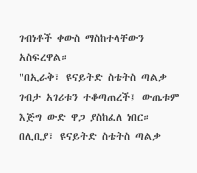ገብነቶች ቀውስ ማስከተላቸውን አስፍረዋል።
"በኢራቅ፣ ዩናይትድ ስቴትስ ጣልቃ ገብታ አገሪቱን ተቆጣጠረች፤ ውጤቱም እጅግ ውድ ዋጋ ያስከፈለ ነበር። በሊቢያ፣ ዩናይትድ ስቴትስ ጣልቃ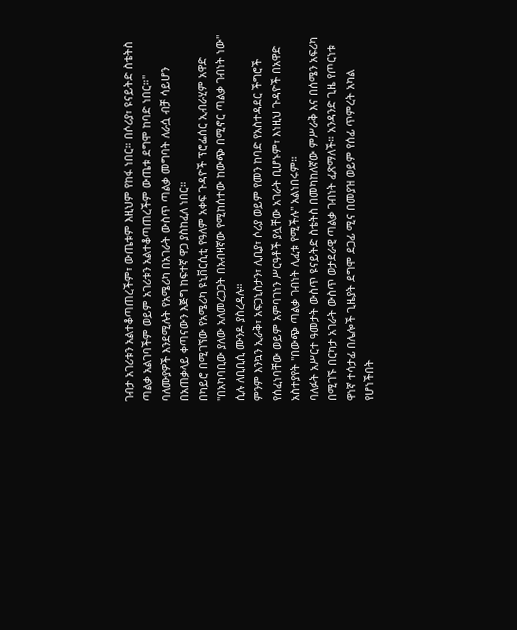ገብታ አገሪቱን አልተቆጣጠረችም፣ ውጤቱም እዚህም የከፋ ነበር። በሶሪያ፣ ዩናይትድ ስቴትስ ጣልቃ አልገባችም ወይም አገሪቱን አልተቆጣጠረችም ውጤቱ ደግሞ ከባድ ነበር።"
ባለሙያዎች እንደሚሉት የአሜሪካ በአገራት ውስጥ ጣልቃ መግባት ለራሷ ብቻ ሳይሆን በአጠቃላይ ቀጣናውን እጅግ ከፍተኛ ዋጋ ያስከፈለ ነበር።
በካይሮ በሚገኘው የአሜሪካ ዩኒቨርሲቲ የዓለም አቀፍ ጉዳዮች ፕሮፌሰር ኢብራሂም አዋድ "በአካባቢው ያለው አለመረጋጋት በአብዛኛው የሚከሰተው ከውጭ በሚኖር ጣልቃ ገብነት ነው" ሲሉ ለቢቢሲ ሙንዶ ያስረዳሉ።
ምንም እንኳን ኢራቅ፣ አፍጋኒስታን፣ ሊቢያ፣ ሶሪያ ወይም የመን ከባድ የአስተዳደር ችግሮች የሰፈነባቸው ወይም አምባገነን ሥርዓቶች ያሏቸው አገራት ቢሆኑም፣ እነዚህ ጉዳዮች በአዋድ አስተያየት "በውጭ ጣልቃ ገብነት ሊፈቱ የሚችሉ" አልነበሩም።
ባለፉት አሥርተ ዓመታት ውስጥ ዩናይትድ ስቴትስ በመካከለኛው ምሥራቅ እና በሰሜን አፍሪካ በሚገኙ በርካታ አገራት ውስጥ ወታደራዊ ጣልቃ ገብነት ፈጽማለች። አንዳንድ ጊዜ የጦርነቱ ዋነኛ ተሳታፊ በሌሎች ጊዜያት ደግሞ ደጋፊ ሚና በመያዝ ወይም የሰፊ ጥምረት አካል የሆነችበት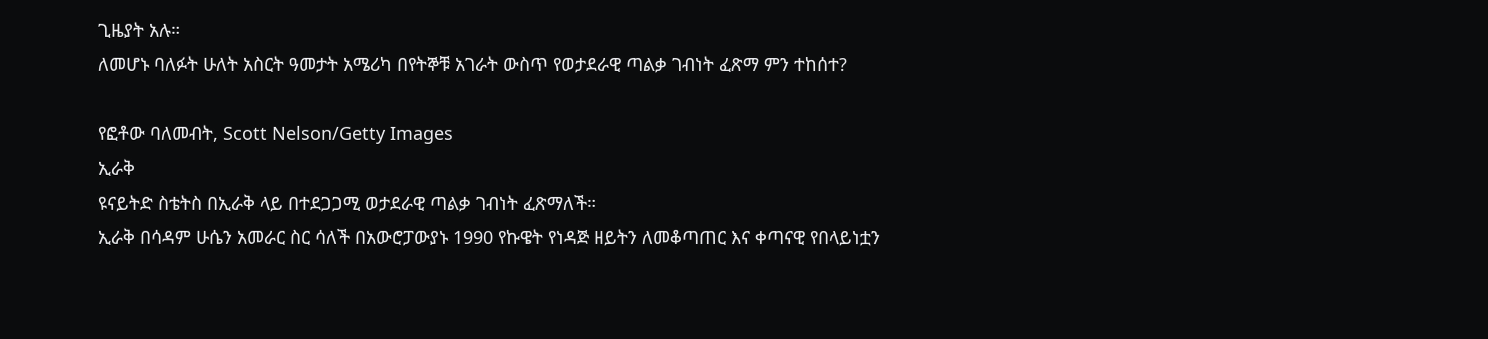ጊዜያት አሉ።
ለመሆኑ ባለፉት ሁለት አስርት ዓመታት አሜሪካ በየትኞቹ አገራት ውስጥ የወታደራዊ ጣልቃ ገብነት ፈጽማ ምን ተከሰተ?

የፎቶው ባለመብት, Scott Nelson/Getty Images
ኢራቅ
ዩናይትድ ስቴትስ በኢራቅ ላይ በተደጋጋሚ ወታደራዊ ጣልቃ ገብነት ፈጽማለች።
ኢራቅ በሳዳም ሁሴን አመራር ስር ሳለች በአውሮፓውያኑ 1990 የኩዌት የነዳጅ ዘይትን ለመቆጣጠር እና ቀጣናዊ የበላይነቷን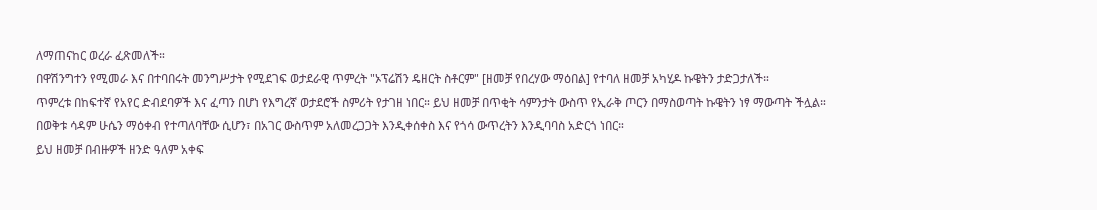ለማጠናከር ወረራ ፈጽመለች።
በዋሽንግተን የሚመራ እና በተባበሩት መንግሥታት የሚደገፍ ወታደራዊ ጥምረት "ኦፕሬሽን ዴዘርት ስቶርም" [ዘመቻ የበረሃው ማዕበል] የተባለ ዘመቻ አካሂዶ ኩዌትን ታድጋታለች።
ጥምረቱ በከፍተኛ የአየር ድብደባዎች እና ፈጣን በሆነ የእግረኛ ወታደሮች ስምሪት የታገዘ ነበር። ይህ ዘመቻ በጥቂት ሳምንታት ውስጥ የኢራቅ ጦርን በማስወጣት ኩዌትን ነፃ ማውጣት ችሏል።
በወቅቱ ሳዳም ሁሴን ማዕቀብ የተጣለባቸው ሲሆን፣ በአገር ውስጥም አለመረጋጋት እንዲቀሰቀስ እና የጎሳ ውጥረትን እንዲባባስ አድርጎ ነበር።
ይህ ዘመቻ በብዙዎች ዘንድ ዓለም አቀፍ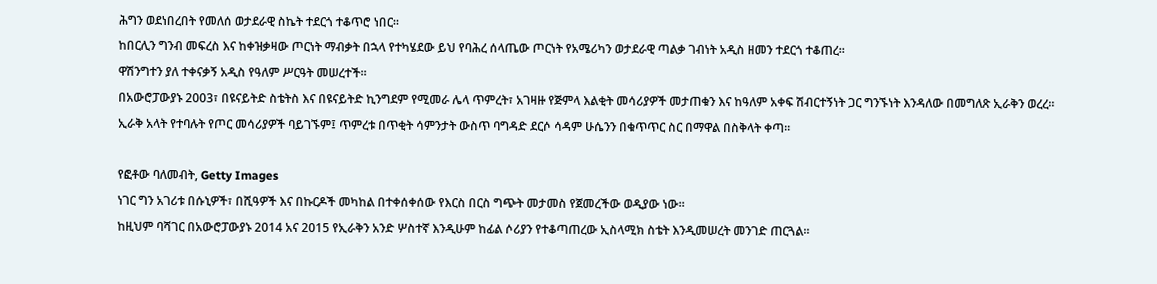ሕግን ወደነበረበት የመለሰ ወታደራዊ ስኬት ተደርጎ ተቆጥሮ ነበር።
ከበርሊን ግንብ መፍረስ እና ከቀዝቃዛው ጦርነት ማብቃት በኋላ የተካሄደው ይህ የባሕረ ሰላጤው ጦርነት የአሜሪካን ወታደራዊ ጣልቃ ገብነት አዲስ ዘመን ተደርጎ ተቆጠረ።
ዋሽንግተን ያለ ተቀናቃኝ አዲስ የዓለም ሥርዓት መሠረተች።
በአውሮፓውያኑ 2003፣ በዩናይትድ ስቴትስ እና በዩናይትድ ኪንግደም የሚመራ ሌላ ጥምረት፣ አገዛዙ የጅምላ እልቂት መሳሪያዎች መታጠቁን እና ከዓለም አቀፍ ሽብርተኝነት ጋር ግንኙነት እንዳለው በመግለጽ ኢራቅን ወረረ።
ኢራቅ አላት የተባሉት የጦር መሳሪያዎች ባይገኙም፤ ጥምረቱ በጥቂት ሳምንታት ውስጥ ባግዳድ ደርሶ ሳዳም ሁሴንን በቁጥጥር ስር በማዋል በስቅላት ቀጣ።

የፎቶው ባለመብት, Getty Images
ነገር ግን አገሪቱ በሱኒዎች፣ በሺዓዎች እና በኩርዶች መካከል በተቀሰቀሰው የእርስ በርስ ግጭት መታመስ የጀመረችው ወዲያው ነው።
ከዚህም ባሻገር በአውሮፓውያኑ 2014 አና 2015 የኢራቅን አንድ ሦስተኛ እንዲሁም ከፊል ሶሪያን የተቆጣጠረው ኢስላሚክ ስቴት እንዲመሠረት መንገድ ጠርጓል።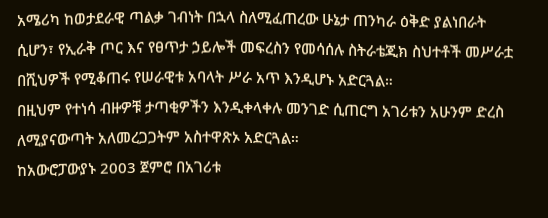አሜሪካ ከወታደራዊ ጣልቃ ገብነት በኋላ ስለሚፈጠረው ሁኔታ ጠንካራ ዕቅድ ያልነበራት ሲሆን፣ የኢራቅ ጦር እና የፀጥታ ኃይሎች መፍረስን የመሳሰሉ ስትራቴጂክ ስህተቶች መሥራቷ በሺህዎች የሚቆጠሩ የሠራዊቱ አባላት ሥራ አጥ እንዲሆኑ አድርጓል።
በዚህም የተነሳ ብዙዎቹ ታጣቂዎችን እንዲቀላቀሉ መንገድ ሲጠርግ አገሪቱን አሁንም ድረስ ለሚያናውጣት አለመረጋጋትም አስተዋጽኦ አድርጓል።
ከአውሮፓውያኑ 2003 ጀምሮ በአገሪቱ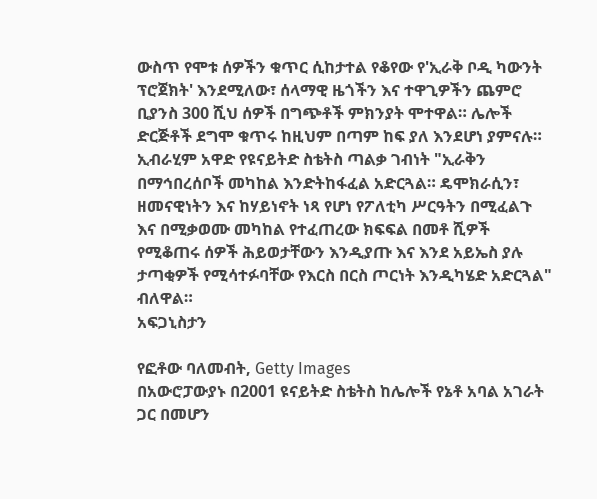ውስጥ የሞቱ ሰዎችን ቁጥር ሲከታተል የቆየው የ'ኢራቅ ቦዲ ካውንት ፕሮጀክት' እንደሚለው፣ ሰላማዊ ዜጎችን እና ተዋጊዎችን ጨምሮ ቢያንስ 300 ሺህ ሰዎች በግጭቶች ምክንያት ሞተዋል። ሌሎች ድርጅቶች ደግሞ ቁጥሩ ከዚህም በጣም ከፍ ያለ እንደሆነ ያምናሉ።
ኢብራሂም አዋድ የዩናይትድ ስቴትስ ጣልቃ ገብነት "ኢራቅን በማኅበረሰቦች መካከል እንድትከፋፈል አድርጓል። ዴሞክራሲን፣ ዘመናዊነትን እና ከሃይነኖት ነጻ የሆነ የፖለቲካ ሥርዓትን በሚፈልጉ እና በሚቃወሙ መካከል የተፈጠረው ክፍፍል በመቶ ሺዎች የሚቆጠሩ ሰዎች ሕይወታቸውን እንዲያጡ እና እንደ አይኤስ ያሉ ታጣቂዎች የሚሳተፉባቸው የእርስ በርስ ጦርነት እንዲካሄድ አድርጓል" ብለዋል።
አፍጋኒስታን

የፎቶው ባለመብት, Getty Images
በአውሮፓውያኑ በ2001 ዩናይትድ ስቴትስ ከሌሎች የኔቶ አባል አገራት ጋር በመሆን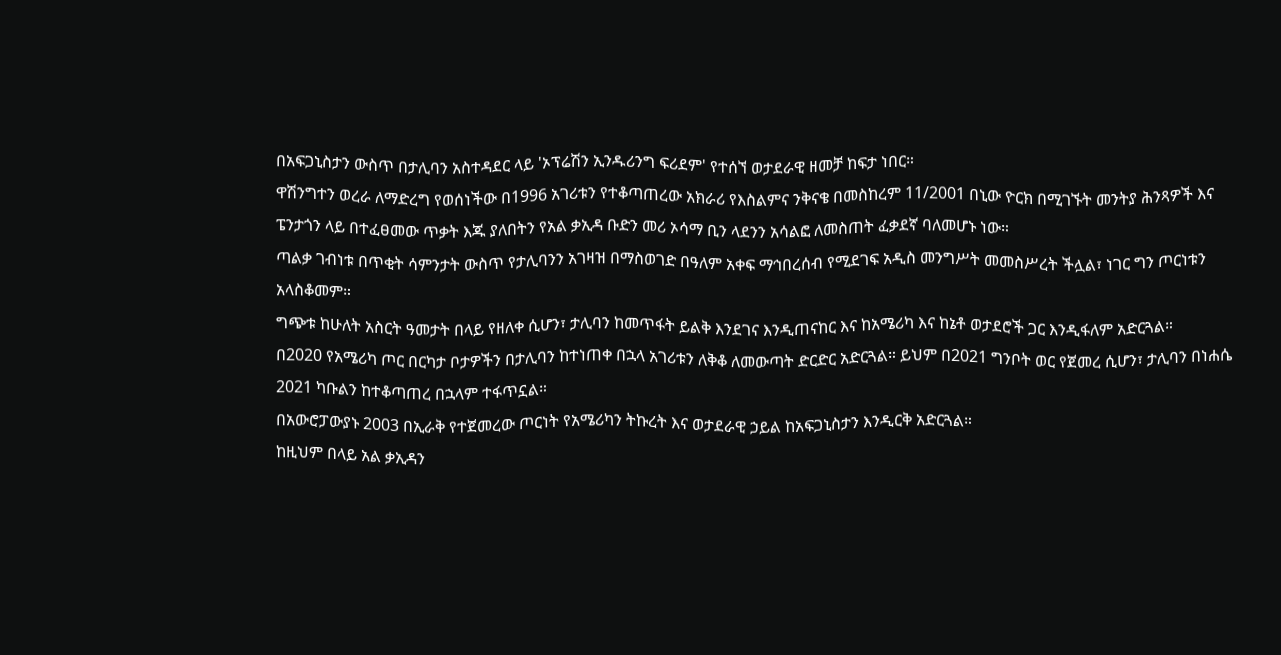በአፍጋኒስታን ውስጥ በታሊባን አስተዳደር ላይ 'ኦፕሬሽን ኢንዱሪንግ ፍሪደም' የተሰኘ ወታደራዊ ዘመቻ ከፍታ ነበር።
ዋሽንግተን ወረራ ለማድረግ የወሰነችው በ1996 አገሪቱን የተቆጣጠረው አክራሪ የእስልምና ንቅናቄ በመስከረም 11/2001 በኒው ዮርክ በሚገኙት መንትያ ሕንጻዎች እና ፔንታጎን ላይ በተፈፀመው ጥቃት እጁ ያለበትን የአል ቃኢዳ ቡድን መሪ ኦሳማ ቢን ላደንን አሳልፎ ለመስጠት ፈቃደኛ ባለመሆኑ ነው።
ጣልቃ ገብነቱ በጥቂት ሳምንታት ውስጥ የታሊባንን አገዛዝ በማስወገድ በዓለም አቀፍ ማኅበረሰብ የሚደገፍ አዲስ መንግሥት መመስሥረት ችሏል፣ ነገር ግን ጦርነቱን አላስቆመም።
ግጭቱ ከሁለት አስርት ዓመታት በላይ የዘለቀ ሲሆን፣ ታሊባን ከመጥፋት ይልቅ እንደገና እንዲጠናከር እና ከአሜሪካ እና ከኔቶ ወታደሮች ጋር እንዲፋለም አድርጓል።
በ2020 የአሜሪካ ጦር በርካታ ቦታዎችን በታሊባን ከተነጠቀ በኋላ አገሪቱን ለቅቆ ለመውጣት ድርድር አድርጓል። ይህም በ2021 ግንቦት ወር የጀመረ ሲሆን፣ ታሊባን በነሐሴ 2021 ካቡልን ከተቆጣጠረ በኋላም ተፋጥኗል።
በአውሮፓውያኑ 2003 በኢራቅ የተጀመረው ጦርነት የአሜሪካን ትኩረት እና ወታደራዊ ኃይል ከአፍጋኒስታን እንዲርቅ አድርጓል።
ከዚህም በላይ አል ቃኢዳን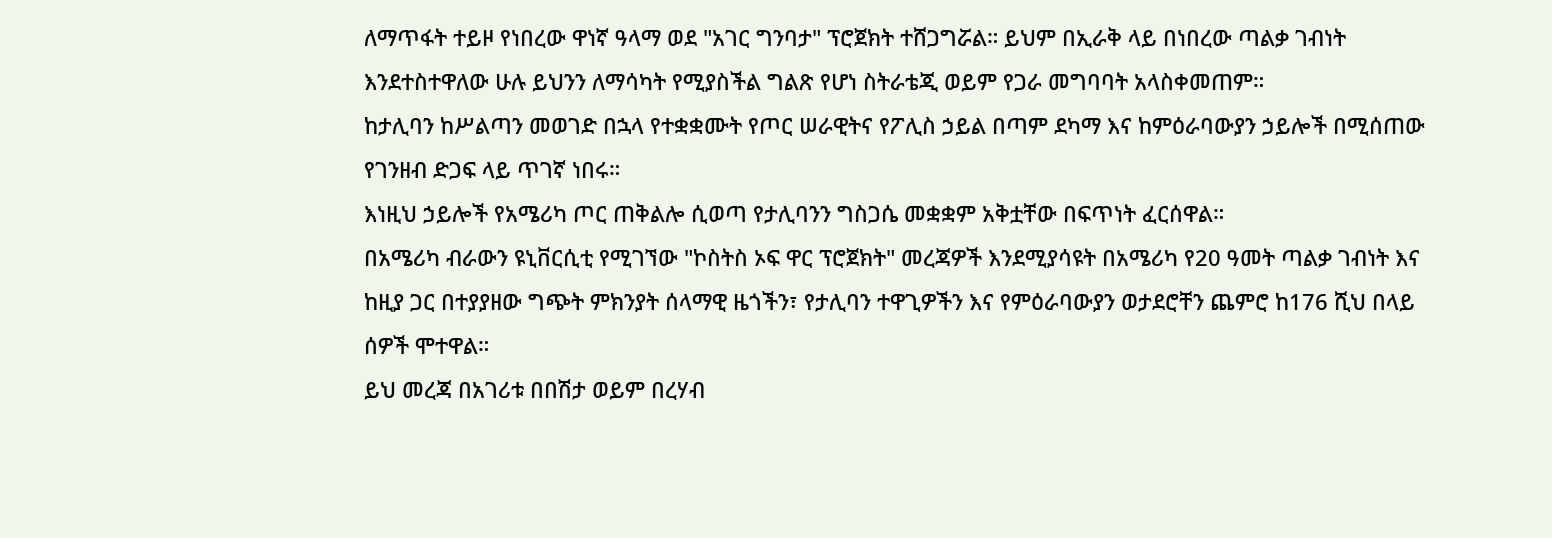ለማጥፋት ተይዞ የነበረው ዋነኛ ዓላማ ወደ "አገር ግንባታ" ፕሮጀክት ተሸጋግሯል። ይህም በኢራቅ ላይ በነበረው ጣልቃ ገብነት እንደተስተዋለው ሁሉ ይህንን ለማሳካት የሚያስችል ግልጽ የሆነ ስትራቴጂ ወይም የጋራ መግባባት አላስቀመጠም።
ከታሊባን ከሥልጣን መወገድ በኋላ የተቋቋሙት የጦር ሠራዊትና የፖሊስ ኃይል በጣም ደካማ እና ከምዕራባውያን ኃይሎች በሚሰጠው የገንዘብ ድጋፍ ላይ ጥገኛ ነበሩ።
እነዚህ ኃይሎች የአሜሪካ ጦር ጠቅልሎ ሲወጣ የታሊባንን ግስጋሴ መቋቋም አቅቷቸው በፍጥነት ፈርሰዋል።
በአሜሪካ ብራውን ዩኒቨርሲቲ የሚገኘው "ኮስትስ ኦፍ ዋር ፕሮጀክት" መረጃዎች እንደሚያሳዩት በአሜሪካ የ20 ዓመት ጣልቃ ገብነት እና ከዚያ ጋር በተያያዘው ግጭት ምክንያት ሰላማዊ ዜጎችን፣ የታሊባን ተዋጊዎችን እና የምዕራባውያን ወታደሮቸን ጨምሮ ከ176 ሺህ በላይ ሰዎች ሞተዋል።
ይህ መረጃ በአገሪቱ በበሽታ ወይም በረሃብ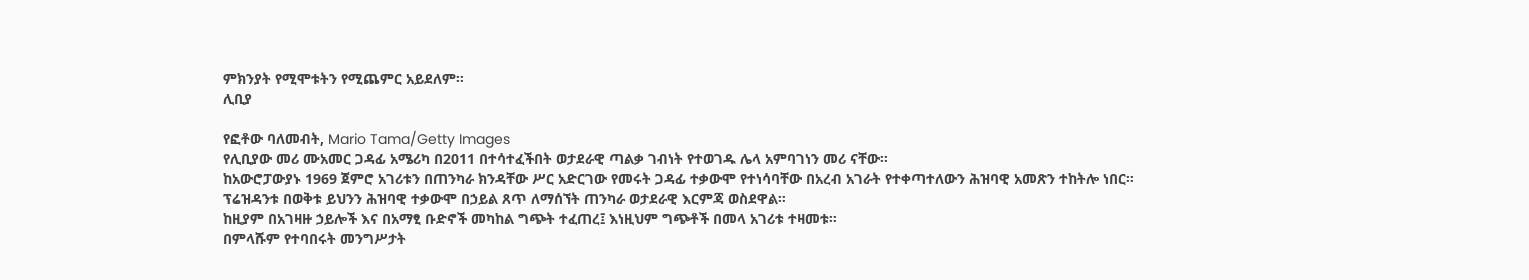ምክንያት የሚሞቱትን የሚጨምር አይደለም።
ሊቢያ

የፎቶው ባለመብት, Mario Tama/Getty Images
የሊቢያው መሪ ሙአመር ጋዳፊ አሜሪካ በ2011 በተሳተፈችበት ወታደራዊ ጣልቃ ገብነት የተወገዱ ሌላ አምባገነን መሪ ናቸው።
ከአውሮፓውያኑ 1969 ጀምሮ አገሪቱን በጠንካራ ክንዳቸው ሥር አድርገው የመሩት ጋዳፊ ተቃውሞ የተነሳባቸው በአረብ አገራት የተቀጣተለውን ሕዝባዊ አመጽን ተከትሎ ነበር።
ፕሬዝዳንቱ በወቅቱ ይህንን ሕዝባዊ ተቃውሞ በኃይል ጸጥ ለማሰኘት ጠንካራ ወታደራዊ እርምጃ ወስደዋል።
ከዚያም በአገዛዙ ኃይሎች እና በአማፂ ቡድኖች መካከል ግጭት ተፈጠረ፤ እነዚህም ግጭቶች በመላ አገሪቱ ተዛመቱ።
በምላሹም የተባበሩት መንግሥታት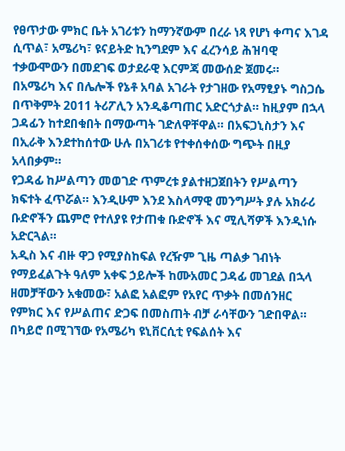የፀጥታው ምክር ቤት አገሪቱን ከማንኛውም በረራ ነጻ የሆነ ቀጣና እገዳ ሲጥል፣ አሜሪካ፣ ዩናይትድ ኪንግደም እና ፈረንሳይ ሕዝባዊ ተቃውሞውን በመደገፍ ወታደራዊ እርምጃ መውሰድ ጀመሩ።
በአሜሪካ እና በሌሎች የኔቶ አባል አገራት የታገዘው የአማፂያኑ ግስጋሴ በጥቅምት 2011 ትሪፖሊን አንዲቆጣጠር አድርጎታል። ከዚያም በኋላ ጋዳፊን ከተደበቁበት በማውጣት ገድለዋቸዋል። በአፍጋኒስታን እና በኢራቅ እንደተከሰተው ሁሉ በአገሪቱ የተቀሰቀሰው ግጭት በዚያ አላበቃም።
የጋዳፊ ከሥልጣን መወገድ ጥምረቱ ያልተዘጋጀበትን የሥልጣን ክፍተት ፈጥሯል። እንዲሁም እንደ እስላማዊ መንግሥት ያሉ አክራሪ ቡድኖችን ጨምሮ የተለያዩ የታጠቁ ቡድኖች እና ሚሊሻዎች እንዲነሱ አድርጓል።
አዲስ እና ብዙ ዋጋ የሚያስከፍል የረዥም ጊዜ ጣልቃ ገብነት የማይፈልጉት ዓለም አቀፍ ኃይሎች ከሙአመር ጋዳፊ መገደል በኋላ ዘመቻቸውን አቁመው፣ አልፎ አልፎም የአየር ጥቃት በመሰንዘር የምክር እና የሥልጠና ድጋፍ በመስጠት ብቻ ራሳቸውን ገድበዋል።
በካይሮ በሚገኘው የአሜሪካ ዩኒቨርሲቲ የፍልሰት እና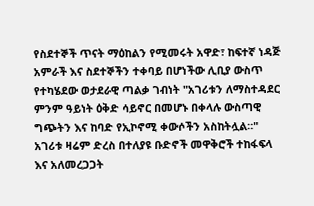የስደተኞች ጥናት ማዕከልን የሚመሩት አዋድ፣ ከፍተኛ ነዳጅ አምራች እና ስደተኞችን ተቀባይ በሆነችው ሊቢያ ውስጥ የተካሄደው ወታደራዊ ጣልቃ ገብነት "አገሪቱን ለማስተዳደር ምንም ዓይነት ዕቅድ ሳይኖር በመሆኑ በቀላሉ ውስጣዊ ግጭትን እና ከባድ የኢኮኖሚ ቀውሶችን አስከትሏል።"
አገሪቱ ዛሬም ድረስ በተለያዩ ቡድኖች መዋቅሮች ተከፋፍላ እና አለመረጋጋት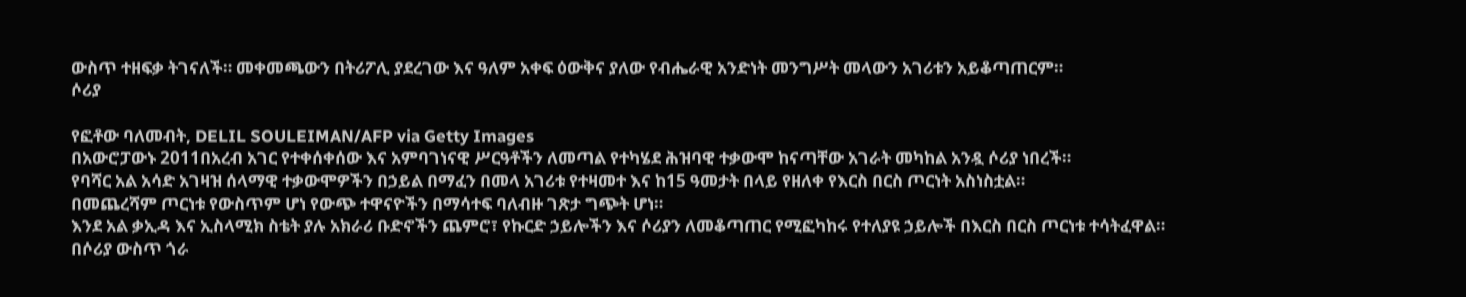ውስጥ ተዘፍቃ ትገናለች። መቀመጫውን በትሪፖሊ ያደረገው እና ዓለም አቀፍ ዕውቅና ያለው የብሔራዊ አንድነት መንግሥት መላውን አገሪቱን አይቆጣጠርም።
ሶሪያ

የፎቶው ባለመብት, DELIL SOULEIMAN/AFP via Getty Images
በአውሮፓውኑ 2011በአረብ አገር የተቀሰቀሰው እና አምባገነናዊ ሥርዓቶችን ለመጣል የተካሄደ ሕዝባዊ ተቃውሞ ከናጣቸው አገራት መካከል አንዷ ሶሪያ ነበረች።
የባሻር አል አሳድ አገዛዝ ሰላማዊ ተቃውሞዎችን በኃይል በማፈን በመላ አገሪቱ የተዛመተ እና ከ15 ዓመታት በላይ የዘለቀ የእርስ በርስ ጦርነት አስነስቷል።
በመጨረሻም ጦርነቱ የውስጥም ሆነ የውጭ ተዋናዮችን በማሳተፍ ባለብዙ ገጽታ ግጭት ሆነ።
እንደ አል ቃኢዳ እና ኢስላሚክ ስቴት ያሉ አክራሪ ቡድኖችን ጨምሮ፣ የኩርድ ኃይሎችን እና ሶሪያን ለመቆጣጠር የሚፎካከሩ የተለያዩ ኃይሎች በእርስ በርስ ጦርነቱ ተሳትፈዋል።
በሶሪያ ውስጥ ጎራ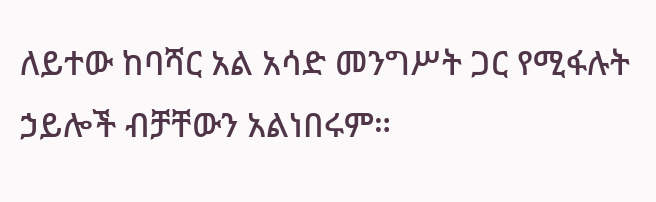ለይተው ከባሻር አል አሳድ መንግሥት ጋር የሚፋሉት ኃይሎች ብቻቸውን አልነበሩም።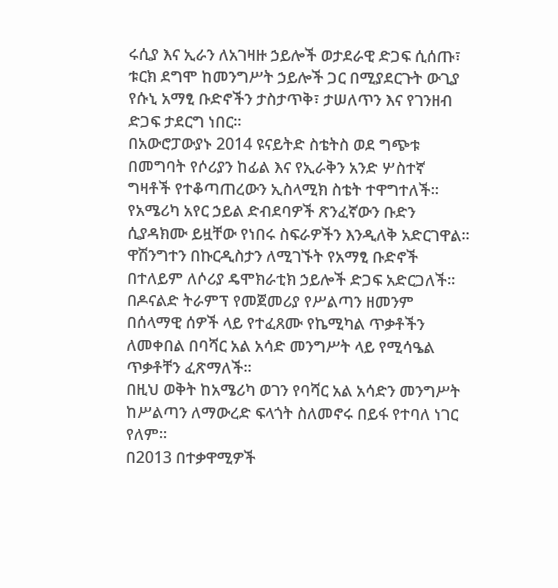ሩሲያ እና ኢራን ለአገዛዙ ኃይሎች ወታደራዊ ድጋፍ ሲሰጡ፣ ቱርክ ደግሞ ከመንግሥት ኃይሎች ጋር በሚያደርጉት ውጊያ የሱኒ አማፂ ቡድኖችን ታስታጥቅ፣ ታሠለጥን እና የገንዘብ ድጋፍ ታደርግ ነበር።
በአውሮፓውያኑ 2014 ዩናይትድ ስቴትስ ወደ ግጭቱ በመግባት የሶሪያን ከፊል እና የኢራቅን አንድ ሦስተኛ ግዛቶች የተቆጣጠረውን ኢስላሚክ ስቴት ተዋግተለች።
የአሜሪካ አየር ኃይል ድብደባዎች ጽንፈኛውን ቡድን ሲያዳክሙ ይዟቸው የነበሩ ስፍራዎችን እንዲለቅ አድርገዋል።
ዋሽንግተን በኩርዲስታን ለሚገኙት የአማፂ ቡድኖች በተለይም ለሶሪያ ዴሞክራቲክ ኃይሎች ድጋፍ አድርጋለች። በዶናልድ ትራምፕ የመጀመሪያ የሥልጣን ዘመንም በሰላማዊ ሰዎች ላይ የተፈጸሙ የኬሚካል ጥቃቶችን ለመቀበል በባሻር አል አሳድ መንግሥት ላይ የሚሳዔል ጥቃቶቸን ፈጽማለች።
በዚህ ወቅት ከአሜሪካ ወገን የባሻር አል አሳድን መንግሥት ከሥልጣን ለማውረድ ፍላጎት ስለመኖሩ በይፋ የተባለ ነገር የለም።
በ2013 በተቃዋሚዎች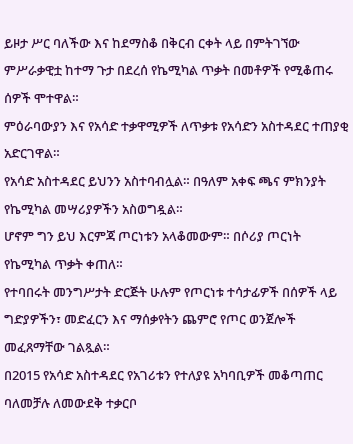ይዞታ ሥር ባለችው እና ከደማስቆ በቅርብ ርቀት ላይ በምትገኘው ምሥራቃዊቷ ከተማ ጉታ በደረሰ የኬሚካል ጥቃት በመቶዎች የሚቆጠሩ ሰዎች ሞተዋል።
ምዕራባውያን እና የአሳድ ተቃዋሚዎች ለጥቃቱ የአሳድን አስተዳደር ተጠያቂ አድርገዋል።
የአሳድ አስተዳደር ይህንን አስተባብሏል። በዓለም አቀፍ ጫና ምክንያት የኬሚካል መሣሪያዎችን አስወግዷል።
ሆኖም ግን ይህ እርምጃ ጦርነቱን አላቆመውም። በሶሪያ ጦርነት የኬሚካል ጥቃት ቀጠለ።
የተባበሩት መንግሥታት ድርጅት ሁሉም የጦርነቱ ተሳታፊዎች በሰዎች ላይ ግድያዎችን፣ መድፈርን እና ማሰቃየትን ጨምሮ የጦር ወንጀሎች መፈጸማቸው ገልጿል።
በ2015 የአሳድ አስተዳደር የአገሪቱን የተለያዩ አካባቢዎች መቆጣጠር ባለመቻሉ ለመውደቅ ተቃርቦ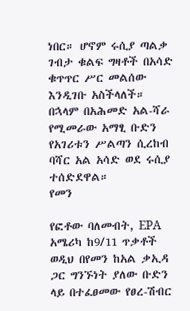ነበር። ሆኖም ሩሲያ ጣልቃ ገብታ ቁልፍ ግዛቶች በአሳድ ቁጥጥር ሥር መልሰው እንዲገቡ አስችላለች።
በኋላም በአሕመድ አል-ሻራ የሚመራው አማፂ ቡድን የአገሪቱን ሥልጣን ሲረከብ ባሻር አል አሳድ ወደ ሩሲያ ተሰድደዋል።
የመን

የፎቶው ባለመብት, EPA
አሜሪካ ከ9/11 ጥቃቶች ወዲህ በየመን ከአል ቃኢዳ ጋር ግንኙነት ያለው ቡድን ላይ በተፈፀመው የፀረ-ሽብር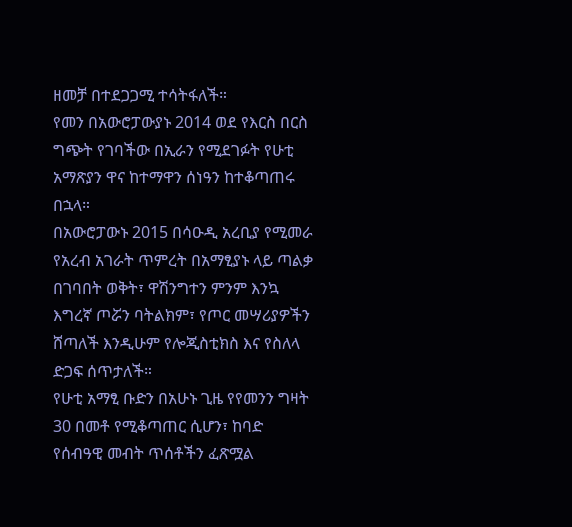ዘመቻ በተደጋጋሚ ተሳትፋለች።
የመን በአውሮፓውያኑ 2014 ወደ የእርስ በርስ ግጭት የገባችው በኢራን የሚደገፉት የሁቲ አማጽያን ዋና ከተማዋን ሰነዓን ከተቆጣጠሩ በኋላ።
በአውሮፓውኑ 2015 በሳዑዲ አረቢያ የሚመራ የአረብ አገራት ጥምረት በአማፂያኑ ላይ ጣልቃ በገባበት ወቅት፣ ዋሽንግተን ምንም እንኳ እግረኛ ጦሯን ባትልክም፣ የጦር መሣሪያዎችን ሸጣለች እንዲሁም የሎጂስቲክስ እና የስለላ ድጋፍ ሰጥታለች።
የሁቲ አማፂ ቡድን በአሁኑ ጊዜ የየመንን ግዛት 30 በመቶ የሚቆጣጠር ሲሆን፣ ከባድ የሰብዓዊ መብት ጥሰቶችን ፈጽሟል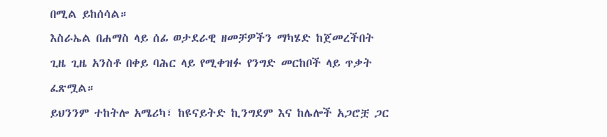በሚል ይከሰሳል።
እስራኤል በሐማስ ላይ ሰፊ ወታደራዊ ዘመቻዎችን ማካሄድ ከጀመረችበት ጊዜ ጊዜ አንስቶ በቀይ ባሕር ላይ የሚቀዝፉ የንግድ መርከቦች ላይ ጥቃት ፈጽሟል።
ይህንንም ተከትሎ አሜሪካ፣ ከዩናይትድ ኪንግደም እና ከሌሎች አጋሮቿ ጋር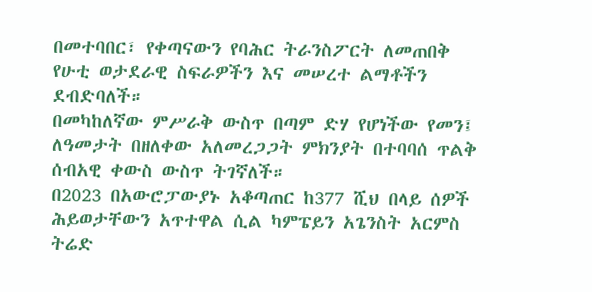በመተባበር፣ የቀጣናውን የባሕር ትራንስፖርት ለመጠበቅ የሁቲ ወታደራዊ ስፍራዎችን እና መሠረተ ልማቶችን ደብድባለች።
በመካከለኛው ምሥራቅ ውስጥ በጣም ድሃ የሆነችው የመን፤ ለዓመታት በዘለቀው አለመረጋጋት ምክንያት በተባባሰ ጥልቅ ሰብአዊ ቀውስ ውስጥ ትገኛለች።
በ2023 በአውሮፓውያኑ አቆጣጠር ከ377 ሺህ በላይ ሰዎች ሕይወታቸውን አጥተዋል ሲል ካምፔይን አጌንስት አርምስ ትሬድ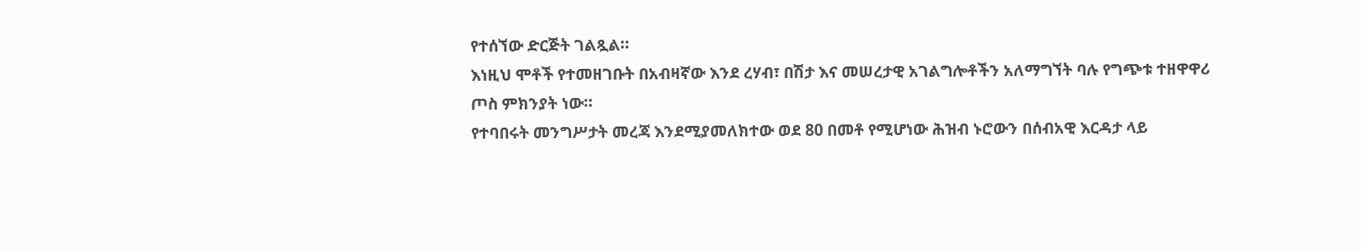የተሰኘው ድርጅት ገልጿል።
እነዚህ ሞቶች የተመዘገቡት በአብዛኛው እንደ ረሃብ፣ በሽታ እና መሠረታዊ አገልግሎቶችን አለማግኘት ባሉ የግጭቱ ተዘዋዋሪ ጦስ ምክንያት ነው።
የተባበሩት መንግሥታት መረጃ እንደሚያመለክተው ወደ 80 በመቶ የሚሆነው ሕዝብ ኑሮውን በሰብአዊ እርዳታ ላይ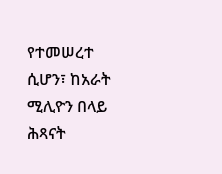የተመሠረተ ሲሆን፣ ከአራት ሚሊዮን በላይ ሕጻናት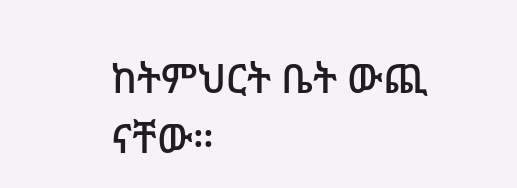ከትምህርት ቤት ውጪ ናቸው።